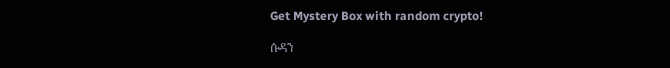Get Mystery Box with random crypto!

ሱዳን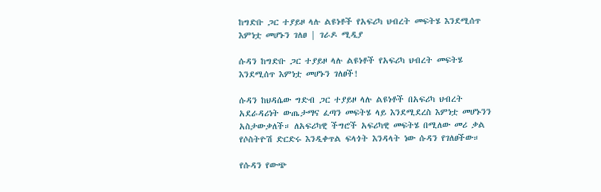ከግድቡ ጋር ተያይዞ ላሉ ልዩነቶች የአፍሪካ ህብረት መፍትሄ እንደሚሰጥ እምነቷ መሆኑን ገለፀ | ገራዶ ሚዲያ

ሱዳን ከግድቡ ጋር ተያይዞ ላሉ ልዩነቶች የአፍሪካ ህብረት መፍትሄ እንደሚሰጥ እምነቷ መሆኑን ገለፀች!

ሱዳን ከህዳሴው ግድብ ጋር ተያይዞ ላሉ ልዩነቶች በአፍሪካ ህብረት አደራዳሪነት ውጤታማና ፈጣን መፍትሄ ላይ እንደሚደረስ እምነቷ መሆኑንን አስታውቃለች። ለአፍሪካዊ ችግሮች አፍሪካዊ መፍትሄ በሚለው መሪ ቃል የሶስትዮሽ ድርድሩ እንዲቀጥል ፍላጎት እንዳላት ነው ሱዳን የገለፀችው።

የሱዳን የውጭ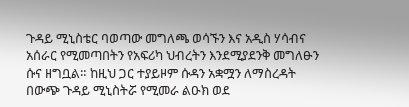ጉዳይ ሚኒስቴር ባወጣው መግለጫ ወሳኙን እና አዲስ ሃሳብና አሰራር የሚመጣበትን የአፍሪካ ህብረትን እንደሚያደንቅ መግለፁን ሱና ዘግቧል። ከዚህ ጋር ተያይዞም ሱዳን አቋሟን ለማስረዳት በውጭ ጉዳይ ሚኒስትሯ የሚመራ ልዑክ ወደ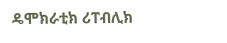ዴሞክራቲክ ሪፐብሊክ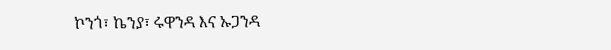ኮንጎ፣ ኬንያ፣ ሩዋንዳ እና ኡጋንዳ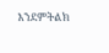እንደምትልክ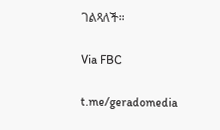ገልጻለች።

Via FBC

t.me/geradomedia